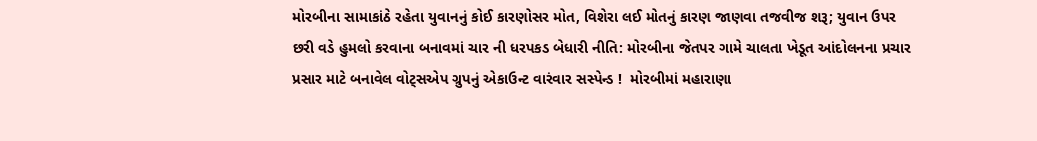મોરબીના સામાકાંઠે રહેતા યુવાનનું કોઈ કારણોસર મોત, વિશેરા લઈ મોતનું કારણ જાણવા તજવીજ શરૂ; યુવાન ઉપર છરી વડે હુમલો કરવાના બનાવમાં ચાર ની ધરપકડ બેધારી નીતિ: મોરબીના જેતપર ગામે ચાલતા ખેડૂત આંદોલનના પ્રચાર પ્રસાર માટે બનાવેલ વોટ્સએપ ગ્રુપનું એકાઉન્ટ વારંવાર સસ્પેન્ડ !  મોરબીમાં મહારાણા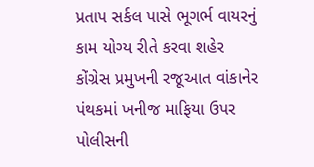પ્રતાપ સર્કલ પાસે ભૂગર્ભ વાયરનું કામ યોગ્ય રીતે કરવા શહેર કોંગ્રેસ પ્રમુખની રજૂઆત વાંકાનેર પંથકમાં ખનીજ માફિયા ઉપર પોલીસની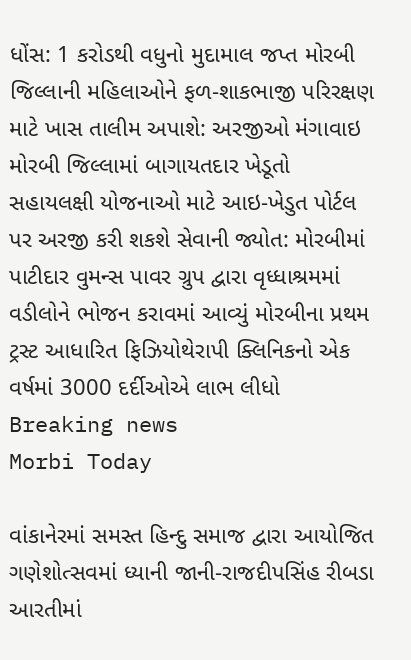ધોંસ: 1 કરોડથી વધુનો મુદામાલ જપ્ત મોરબી જિલ્લાની મહિલાઓને ફળ-શાકભાજી પરિરક્ષણ માટે ખાસ તાલીમ અપાશે: અરજીઓ મંગાવાઇ મોરબી જિલ્લામાં બાગાયતદાર ખેડૂતો સહાયલક્ષી યોજનાઓ માટે આઇ-ખેડુત પોર્ટલ પર અરજી કરી શકશે સેવાની જ્યોત: મોરબીમાં પાટીદાર વુમન્સ પાવર ગ્રુપ દ્વારા વૃધ્ધાશ્રમમાં વડીલોને ભોજન કરાવમાં આવ્યું મોરબીના પ્રથમ ટ્રસ્ટ આધારિત ફિઝિયોથેરાપી ક્લિનિકનો એક વર્ષમાં 3000 દર્દીઓએ લાભ લીધો
Breaking news
Morbi Today

વાંકાનેરમાં સમસ્ત હિન્દુ સમાજ દ્વારા આયોજિત ગણેશોત્સવમાં ધ્યાની જાની-રાજદીપસિંહ રીબડા આરતીમાં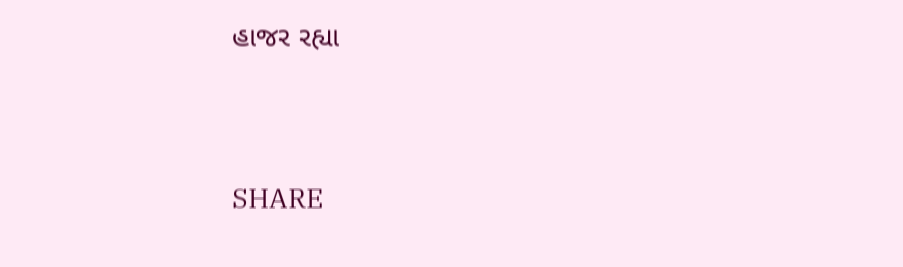હાજર રહ્યા


SHARE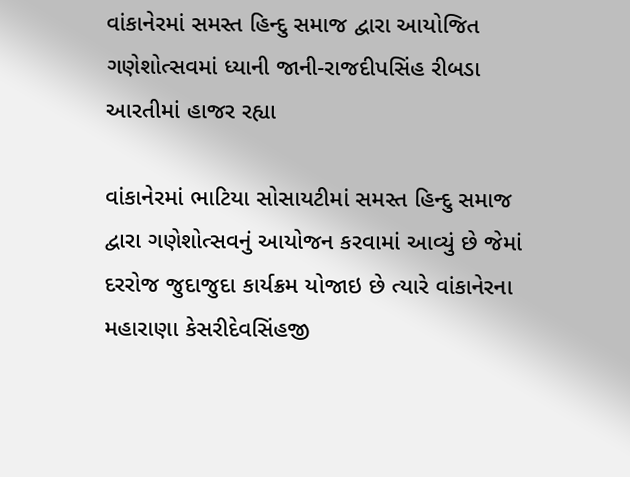વાંકાનેરમાં સમસ્ત હિન્દુ સમાજ દ્વારા આયોજિત ગણેશોત્સવમાં ધ્યાની જાની-રાજદીપસિંહ રીબડા આરતીમાં હાજર રહ્યા

વાંકાનેરમાં ભાટિયા સોસાયટીમાં સમસ્ત હિન્દુ સમાજ દ્વારા ગણેશોત્સવનું આયોજન કરવામાં આવ્યું છે જેમાં દરરોજ જુદાજુદા કાર્યક્રમ યોજાઇ છે ત્યારે વાંકાનેરના મહારાણા કેસરીદેવસિંહજી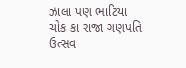ઝાલા પણ ભાટિયા ચોક કા રાજા ગણપતિ ઉત્સવ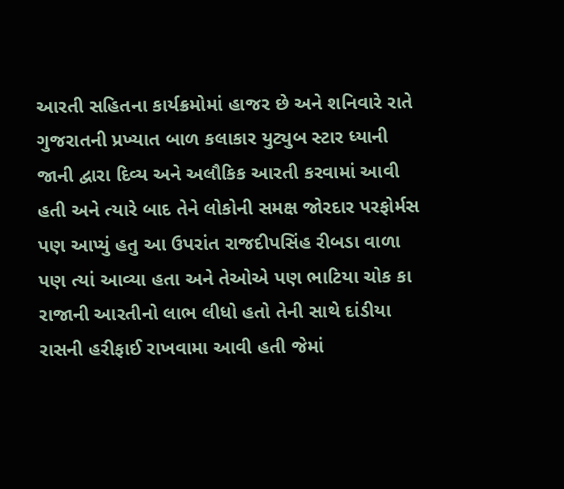આરતી સહિતના કાર્યક્રમોમાં હાજર છે અને શનિવારે રાતે ગુજરાતની પ્રખ્યાત બાળ કલાકાર યુટ્યુબ સ્ટાર ધ્યાની જાની દ્વારા દિવ્ય અને અલૌકિક આરતી કરવામાં આવી હતી અને ત્યારે બાદ તેને લોકોની સમક્ષ જોરદાર પરફોર્મસ પણ આપ્યું હતુ આ ઉપરાંત રાજદીપસિંહ રીબડા વાળા પણ ત્યાં આવ્યા હતા અને તેઓએ પણ ભાટિયા ચોક કા રાજાની આરતીનો લાભ લીધો હતો તેની સાથે દાંડીયા રાસની હરીફાઈ રાખવામા આવી હતી જેમાં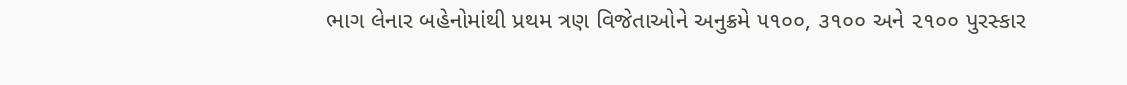ભાગ લેનાર બહેનોમાંથી પ્રથમ ત્રણ વિજેતાઓને અનુક્રમે ૫૧૦૦, ૩૧૦૦ અને ૨૧૦૦ પુરસ્કાર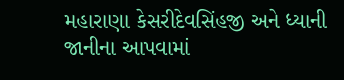મહારાણા કેસરીદેવસિંહજી અને ધ્યાની જાનીના આપવામાં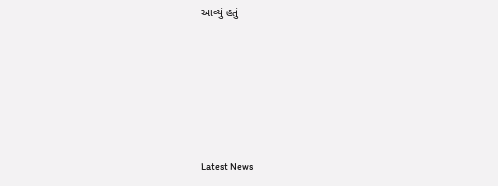આવ્યું હતું






Latest News